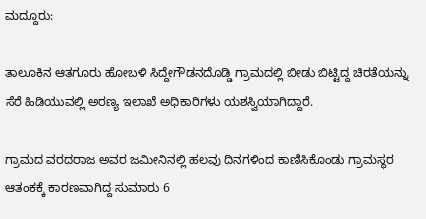ಮದ್ದೂರು:

ತಾಲೂಕಿನ ಆತಗೂರು ಹೋಬಳಿ ಸಿದ್ದೇಗೌಡನದೊಡ್ಡಿ ಗ್ರಾಮದಲ್ಲಿ ಬೀಡು ಬಿಟ್ಟಿದ್ದ ಚಿರತೆಯನ್ನು ಸೆರೆ ಹಿಡಿಯುವಲ್ಲಿ ಅರಣ್ಯ ಇಲಾಖೆ ಅಧಿಕಾರಿಗಳು ಯಶಸ್ವಿಯಾಗಿದ್ದಾರೆ.

ಗ್ರಾಮದ ವರದರಾಜ ಅವರ ಜಮೀನಿನಲ್ಲಿ ಹಲವು ದಿನಗಳಿಂದ ಕಾಣಿಸಿಕೊಂಡು ಗ್ರಾಮಸ್ಥರ ಆತಂಕಕ್ಕೆ ಕಾರಣವಾಗಿದ್ದ ಸುಮಾರು 6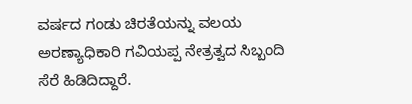ವರ್ಷದ ಗಂಡು ಚಿರತೆಯನ್ನು ವಲಯ ಅರಣ್ಯಾಧಿಕಾರಿ ಗವಿಯಪ್ಪ ನೇತ್ರತ್ವದ ಸಿಬ್ಬಂದಿ ಸೆರೆ ಹಿಡಿದಿದ್ದಾರೆ.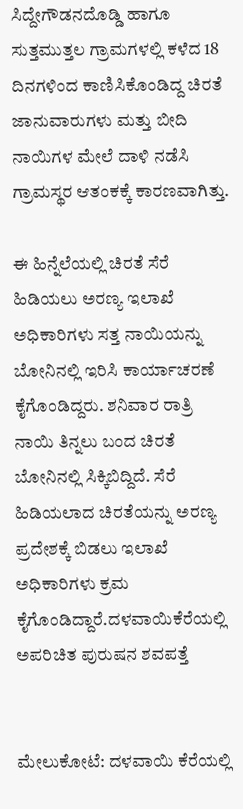ಸಿದ್ದೇಗೌಡನದೊಡ್ಡಿ ಹಾಗೂ ಸುತ್ತಮುತ್ತಲ ಗ್ರಾಮಗಳಲ್ಲಿ ಕಳೆದ 18 ದಿನಗಳಿಂದ ಕಾಣಿಸಿಕೊಂಡಿದ್ದ ಚಿರತೆ ಜಾನುವಾರುಗಳು ಮತ್ತು ಬೀದಿ ನಾಯಿಗಳ ಮೇಲೆ ದಾಳಿ ನಡೆಸಿ ಗ್ರಾಮಸ್ಥರ ಆತಂಕಕ್ಕೆ ಕಾರಣವಾಗಿತ್ತು.

ಈ ಹಿನ್ನೆಲೆಯಲ್ಲಿ ಚಿರತೆ ಸೆರೆ ಹಿಡಿಯಲು ಅರಣ್ಯ ಇಲಾಖೆ ಅಧಿಕಾರಿಗಳು ಸತ್ತ ನಾಯಿಯನ್ನು ಬೋನಿನಲ್ಲಿ ಇರಿಸಿ ಕಾರ್ಯಾಚರಣೆ ಕೈಗೊಂಡಿದ್ದರು. ಶನಿವಾರ ರಾತ್ರಿ ನಾಯಿ ತಿನ್ನಲು ಬಂದ ಚಿರತೆ ಬೋನಿನಲ್ಲಿ ಸಿಕ್ಕಿಬಿದ್ದಿದೆ. ಸೆರೆ ಹಿಡಿಯಲಾದ ಚಿರತೆಯನ್ನು ಅರಣ್ಯ ಪ್ರದೇಶಕ್ಕೆ ಬಿಡಲು ಇಲಾಖೆ ಅಧಿಕಾರಿಗಳು ಕ್ರಮ ಕೈಗೊಂಡಿದ್ದಾರೆ.ದಳವಾಯಿಕೆರೆಯಲ್ಲಿ ಅಪರಿಚಿತ ಪುರುಷನ ಶವಪತ್ತೆ


ಮೇಲುಕೋಟೆ: ದಳವಾಯಿ ಕೆರೆಯಲ್ಲಿ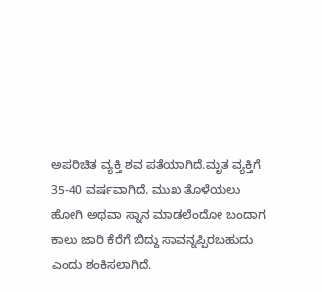ಅಪರಿಚಿತ ವ್ಯಕ್ತಿ ಶವ ಪತೆಯಾಗಿದೆ.ಮೃತ ವ್ಯಕ್ತಿಗೆ 35-40 ವರ್ಷವಾಗಿದೆ. ಮುಖ ತೊಳೆಯಲು ಹೋಗಿ ಅಥವಾ ಸ್ನಾನ ಮಾಡಲೆಂದೋ ಬಂದಾಗ ಕಾಲು ಜಾರಿ ಕೆರೆಗೆ ಬಿದ್ದು ಸಾವನ್ನಪ್ಪಿರಬಹುದು ಎಂದು ಶಂಕಿಸಲಾಗಿದೆ.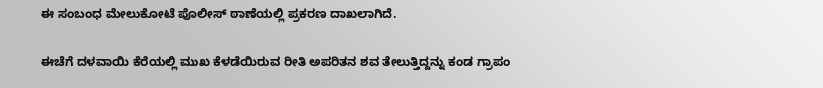ಈ ಸಂಬಂಧ ಮೇಲುಕೋಟೆ ಪೊಲೀಸ್ ಠಾಣೆಯಲ್ಲಿ ಪ್ರಕರಣ ದಾಖಲಾಗಿದೆ.

ಈಚೆಗೆ ದಳವಾಯಿ ಕೆರೆಯಲ್ಲಿ ಮುಖ ಕೆಳಡೆಯಿರುವ ರೀತಿ ಅಪರಿತನ ಶವ ತೇಲುತ್ತಿದ್ದನ್ನು ಕಂಡ ಗ್ರಾಪಂ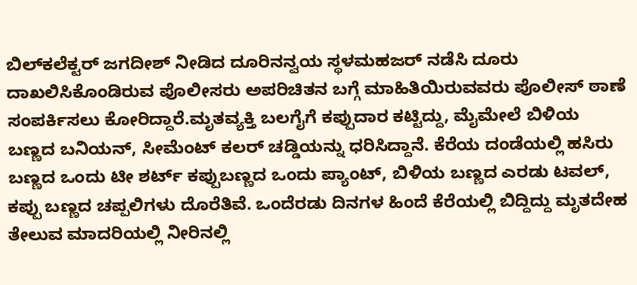ಬಿಲ್‌ಕಲೆಕ್ಟರ್ ಜಗದೀಶ್ ನೀಡಿದ ದೂರಿನನ್ವಯ ಸ್ಥಳಮಹಜರ್ ನಡೆಸಿ ದೂರು ದಾಖಲಿಸಿಕೊಂಡಿರುವ ಪೊಲೀಸರು ಅಪರಿಚಿತನ ಬಗ್ಗೆ ಮಾಹಿತಿಯಿರುವವರು ಪೊಲೀಸ್ ಠಾಣೆ ಸಂಪರ್ಕಿಸಲು ಕೋರಿದ್ದಾರೆ.ಮೃತವ್ಯಕ್ತಿ ಬಲಗೈಗೆ ಕಪ್ಪುದಾರ ಕಟ್ಟಿದ್ದು, ಮೈಮೇಲೆ ಬಿಳಿಯ ಬಣ್ಣದ ಬನಿಯನ್, ಸೀಮೆಂಟ್ ಕಲರ್ ಚಡ್ಡಿಯನ್ನು ಧರಿಸಿದ್ದಾನೆ. ಕೆರೆಯ ದಂಡೆಯಲ್ಲಿ ಹಸಿರು ಬಣ್ಣದ ಒಂದು ಟೀ ಶರ್ಟ್ ಕಪ್ಪುಬಣ್ಣದ ಒಂದು ಪ್ಯಾಂಟ್, ಬಿಳಿಯ ಬಣ್ಣದ ಎರಡು ಟವಲ್, ಕಪ್ಪು ಬಣ್ಣದ ಚಪ್ಪಲಿಗಳು ದೊರೆತಿವೆ. ಒಂದೆರಡು ದಿನಗಳ ಹಿಂದೆ ಕೆರೆಯಲ್ಲಿ ಬಿದ್ದಿದ್ದು ಮೃತದೇಹ ತೇಲುವ ಮಾದರಿಯಲ್ಲಿ ನೀರಿನಲ್ಲಿ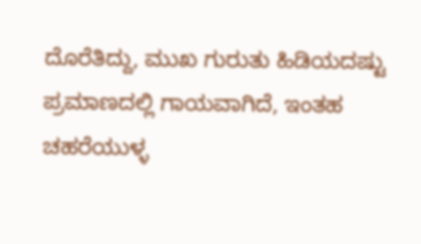ದೊರೆತಿದ್ದು, ಮುಖ ಗುರುತು ಹಿಡಿಯದಷ್ಟು ಪ್ರಮಾಣದಲ್ಲಿ ಗಾಯವಾಗಿದೆ, ಇಂತಹ ಚಹರೆಯುಳ್ಳ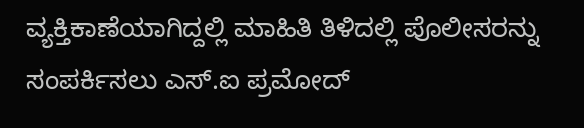ವ್ಯಕ್ತಿಕಾಣೆಯಾಗಿದ್ದಲ್ಲಿ ಮಾಹಿತಿ ತಿಳಿದಲ್ಲಿ ಪೊಲೀಸರನ್ನು ಸಂಪರ್ಕಿಸಲು ಎಸ್.ಐ ಪ್ರಮೋದ್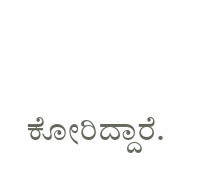ಕೋರಿದ್ದಾರೆ.